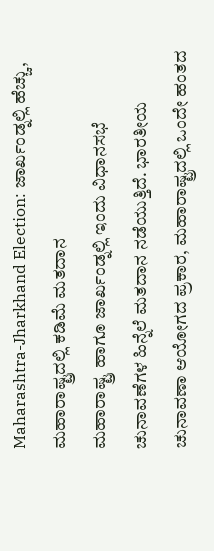Maharashtra-Jharkhand Election: ಜಾರ್ಖಂಡ್ನಲ್ಲಿ ಹೆಚ್ಚು, ಮಹಾರಾಷ್ಟ್ರದಲ್ಲಿ ಕಡಿಮೆ ಮತದಾನ
ಮಹಾರಾಷ್ಟ್ರ ಹಾಗೂ ಜಾರ್ಖಂಡ್ನಲ್ಲಿ ಇಂದು ವಿಧಾನಸಭೆ ಚುನಾವಣೆಗಳ ಹಿನ್ನೆಲೆ ಮತದಾನ ನಡೆಯುತ್ತಿದೆ. ಭಾರತೀಯ ಚುನಾವಣಾ ಆಯೋಗದ ಪ್ರಕಾರ, ಮಹಾರಾಷ್ಟ್ರದಲ್ಲಿ ಒಂದೇ ಹಂತದ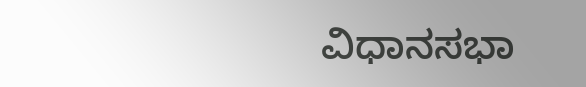ವಿಧಾನಸಭಾ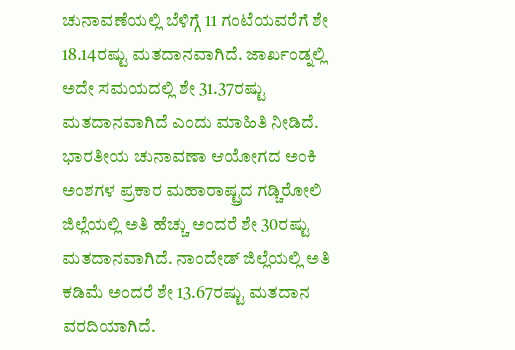ಚುನಾವಣೆಯಲ್ಲಿ ಬೆಳಿಗ್ಗೆ 11 ಗಂಟೆಯವರೆಗೆ ಶೇ 18.14ರಷ್ಟು ಮತದಾನವಾಗಿದೆ. ಜಾರ್ಖಂಡ್ನಲ್ಲಿ ಅದೇ ಸಮಯದಲ್ಲಿ ಶೇ 31.37ರಷ್ಟು ಮತದಾನವಾಗಿದೆ ಎಂದು ಮಾಹಿತಿ ನೀಡಿದೆ.
ಭಾರತೀಯ ಚುನಾವಣಾ ಆಯೋಗದ ಅಂಕಿ ಅಂಶಗಳ ಪ್ರಕಾರ ಮಹಾರಾಷ್ಟ್ರದ ಗಡ್ಚಿರೋಲಿ ಜಿಲ್ಲೆಯಲ್ಲಿ ಅತಿ ಹೆಚ್ಚು ಅಂದರೆ ಶೇ 30ರಷ್ಟು ಮತದಾನವಾಗಿದೆ. ನಾಂದೇಡ್ ಜಿಲ್ಲೆಯಲ್ಲಿ ಅತಿ ಕಡಿಮೆ ಅಂದರೆ ಶೇ 13.67ರಷ್ಟು ಮತದಾನ ವರದಿಯಾಗಿದೆ.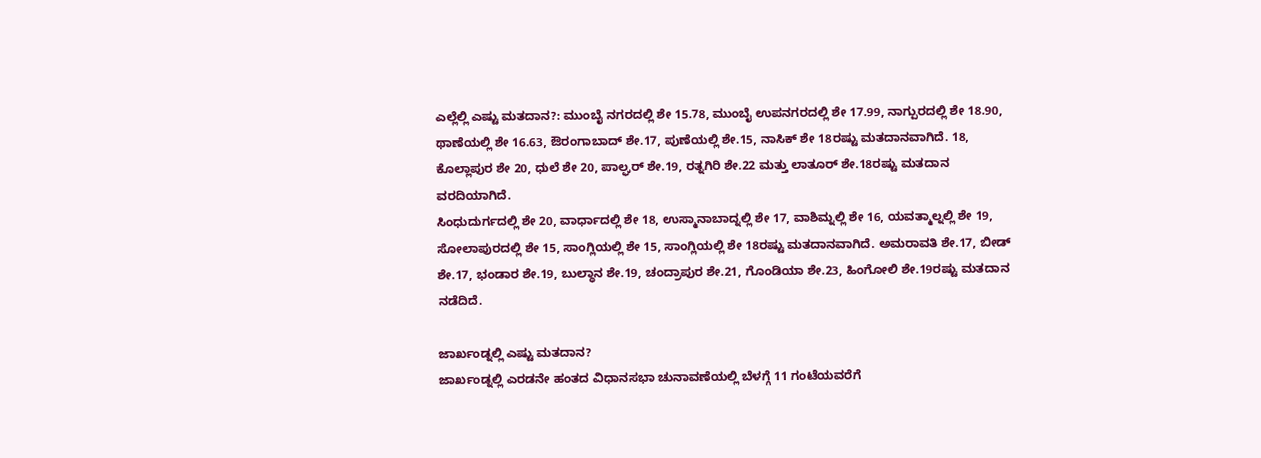ಎಲ್ಲೆಲ್ಲಿ ಎಷ್ಟು ಮತದಾನ?: ಮುಂಬೈ ನಗರದಲ್ಲಿ ಶೇ 15.78, ಮುಂಬೈ ಉಪನಗರದಲ್ಲಿ ಶೇ 17.99, ನಾಗ್ಪುರದಲ್ಲಿ ಶೇ 18.90, ಥಾಣೆಯಲ್ಲಿ ಶೇ 16.63, ಔರಂಗಾಬಾದ್ ಶೇ.17, ಪುಣೆಯಲ್ಲಿ ಶೇ.15, ನಾಸಿಕ್ ಶೇ 18ರಷ್ಟು ಮತದಾನವಾಗಿದೆ. 18, ಕೊಲ್ಲಾಪುರ ಶೇ 20, ಧುಲೆ ಶೇ 20, ಪಾಲ್ಘರ್ ಶೇ.19, ರತ್ನಗಿರಿ ಶೇ.22 ಮತ್ತು ಲಾತೂರ್ ಶೇ.18ರಷ್ಟು ಮತದಾನ ವರದಿಯಾಗಿದೆ.
ಸಿಂಧುದುರ್ಗದಲ್ಲಿ ಶೇ 20, ವಾರ್ಧಾದಲ್ಲಿ ಶೇ 18, ಉಸ್ಮಾನಾಬಾದ್ನಲ್ಲಿ ಶೇ 17, ವಾಶಿಮ್ನಲ್ಲಿ ಶೇ 16, ಯವತ್ಮಾಲ್ನಲ್ಲಿ ಶೇ 19, ಸೋಲಾಪುರದಲ್ಲಿ ಶೇ 15, ಸಾಂಗ್ಲಿಯಲ್ಲಿ ಶೇ 15, ಸಾಂಗ್ಲಿಯಲ್ಲಿ ಶೇ 18ರಷ್ಟು ಮತದಾನವಾಗಿದೆ. ಅಮರಾವತಿ ಶೇ.17, ಬೀಡ್ ಶೇ.17, ಭಂಡಾರ ಶೇ.19, ಬುಲ್ಧಾನ ಶೇ.19, ಚಂದ್ರಾಪುರ ಶೇ.21, ಗೊಂಡಿಯಾ ಶೇ.23, ಹಿಂಗೋಲಿ ಶೇ.19ರಷ್ಟು ಮತದಾನ ನಡೆದಿದೆ.

ಜಾರ್ಖಂಡ್ನಲ್ಲಿ ಎಷ್ಟು ಮತದಾನ?
ಜಾರ್ಖಂಡ್ನಲ್ಲಿ ಎರಡನೇ ಹಂತದ ವಿಧಾನಸಭಾ ಚುನಾವಣೆಯಲ್ಲಿ ಬೆಳಗ್ಗೆ 11 ಗಂಟೆಯವರೆಗೆ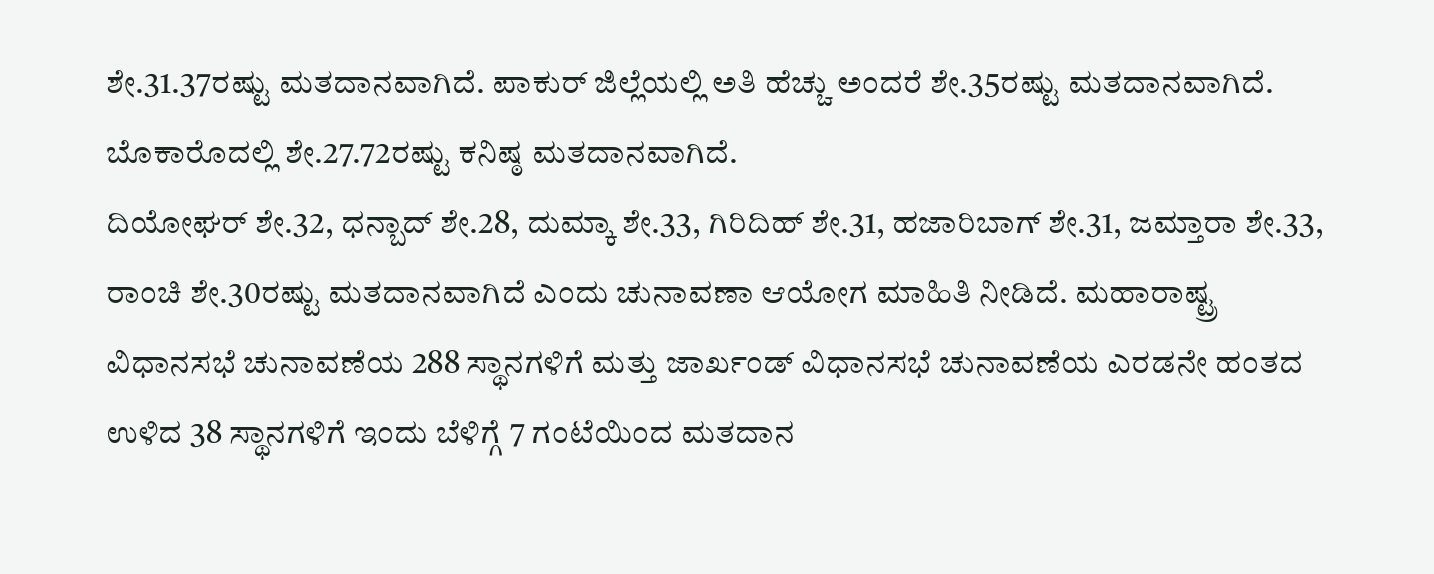ಶೇ.31.37ರಷ್ಟು ಮತದಾನವಾಗಿದೆ. ಪಾಕುರ್ ಜಿಲ್ಲೆಯಲ್ಲಿ ಅತಿ ಹೆಚ್ಚು ಅಂದರೆ ಶೇ.35ರಷ್ಟು ಮತದಾನವಾಗಿದೆ. ಬೊಕಾರೊದಲ್ಲಿ ಶೇ.27.72ರಷ್ಟು ಕನಿಷ್ಠ ಮತದಾನವಾಗಿದೆ.
ದಿಯೋಘರ್ ಶೇ.32, ಧನ್ಬಾದ್ ಶೇ.28, ದುಮ್ಕಾ ಶೇ.33, ಗಿರಿದಿಹ್ ಶೇ.31, ಹಜಾರಿಬಾಗ್ ಶೇ.31, ಜಮ್ತಾರಾ ಶೇ.33, ರಾಂಚಿ ಶೇ.30ರಷ್ಟು ಮತದಾನವಾಗಿದೆ ಎಂದು ಚುನಾವಣಾ ಆಯೋಗ ಮಾಹಿತಿ ನೀಡಿದೆ. ಮಹಾರಾಷ್ಟ್ರ ವಿಧಾನಸಭೆ ಚುನಾವಣೆಯ 288 ಸ್ಥಾನಗಳಿಗೆ ಮತ್ತು ಜಾರ್ಖಂಡ್ ವಿಧಾನಸಭೆ ಚುನಾವಣೆಯ ಎರಡನೇ ಹಂತದ ಉಳಿದ 38 ಸ್ಥಾನಗಳಿಗೆ ಇಂದು ಬೆಳಿಗ್ಗೆ 7 ಗಂಟೆಯಿಂದ ಮತದಾನ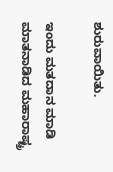ಶುರುವಾಯಿತು.

ಇಂದು ಮತದಾನ ಮಾಡಿ ಮಾತನಾಡಿದ ಮಹಾರಾಷ್ಟ್ರ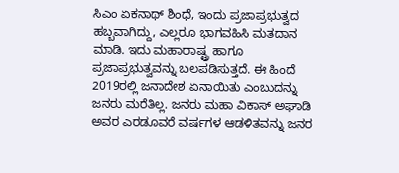ಸಿಎಂ ಏಕನಾಥ್ ಶಿಂಧೆ, ಇಂದು ಪ್ರಜಾಪ್ರಭುತ್ವದ ಹಬ್ಬವಾಗಿದ್ದು, ಎಲ್ಲರೂ ಭಾಗವಹಿಸಿ ಮತದಾನ ಮಾಡಿ. ಇದು ಮಹಾರಾಷ್ಟ್ರ ಹಾಗೂ ಪ್ರಜಾಪ್ರಭುತ್ವವನ್ನು ಬಲಪಡಿಸುತ್ತದೆ. ಈ ಹಿಂದೆ 2019ರಲ್ಲಿ ಜನಾದೇಶ ಏನಾಯಿತು ಎಂಬುದನ್ನು ಜನರು ಮರೆತಿಲ್ಲ. ಜನರು ಮಹಾ ವಿಕಾಸ್ ಅಘಾಡಿ ಅವರ ಎರಡೂವರೆ ವರ್ಷಗಳ ಆಡಳಿತವನ್ನು ಜನರ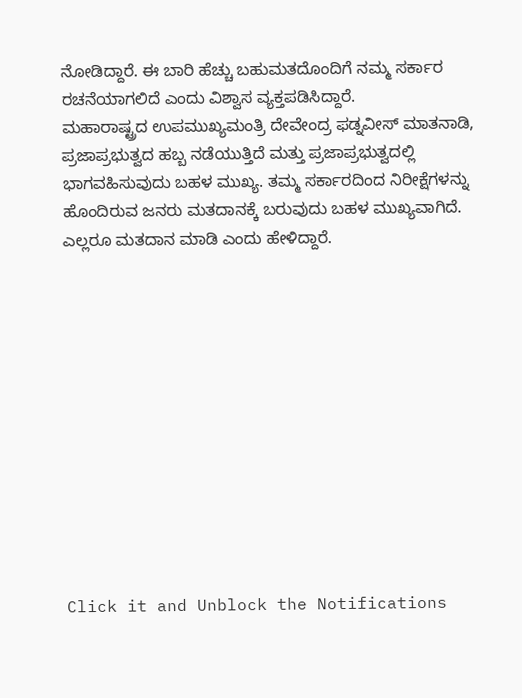ನೋಡಿದ್ದಾರೆ. ಈ ಬಾರಿ ಹೆಚ್ಚು ಬಹುಮತದೊಂದಿಗೆ ನಮ್ಮ ಸರ್ಕಾರ ರಚನೆಯಾಗಲಿದೆ ಎಂದು ವಿಶ್ವಾಸ ವ್ಯಕ್ತಪಡಿಸಿದ್ದಾರೆ.
ಮಹಾರಾಷ್ಟ್ರದ ಉಪಮುಖ್ಯಮಂತ್ರಿ ದೇವೇಂದ್ರ ಫಡ್ನವೀಸ್ ಮಾತನಾಡಿ, ಪ್ರಜಾಪ್ರಭುತ್ವದ ಹಬ್ಬ ನಡೆಯುತ್ತಿದೆ ಮತ್ತು ಪ್ರಜಾಪ್ರಭುತ್ವದಲ್ಲಿ ಭಾಗವಹಿಸುವುದು ಬಹಳ ಮುಖ್ಯ. ತಮ್ಮ ಸರ್ಕಾರದಿಂದ ನಿರೀಕ್ಷೆಗಳನ್ನು ಹೊಂದಿರುವ ಜನರು ಮತದಾನಕ್ಕೆ ಬರುವುದು ಬಹಳ ಮುಖ್ಯವಾಗಿದೆ. ಎಲ್ಲರೂ ಮತದಾನ ಮಾಡಿ ಎಂದು ಹೇಳಿದ್ದಾರೆ.












Click it and Unblock the Notifications